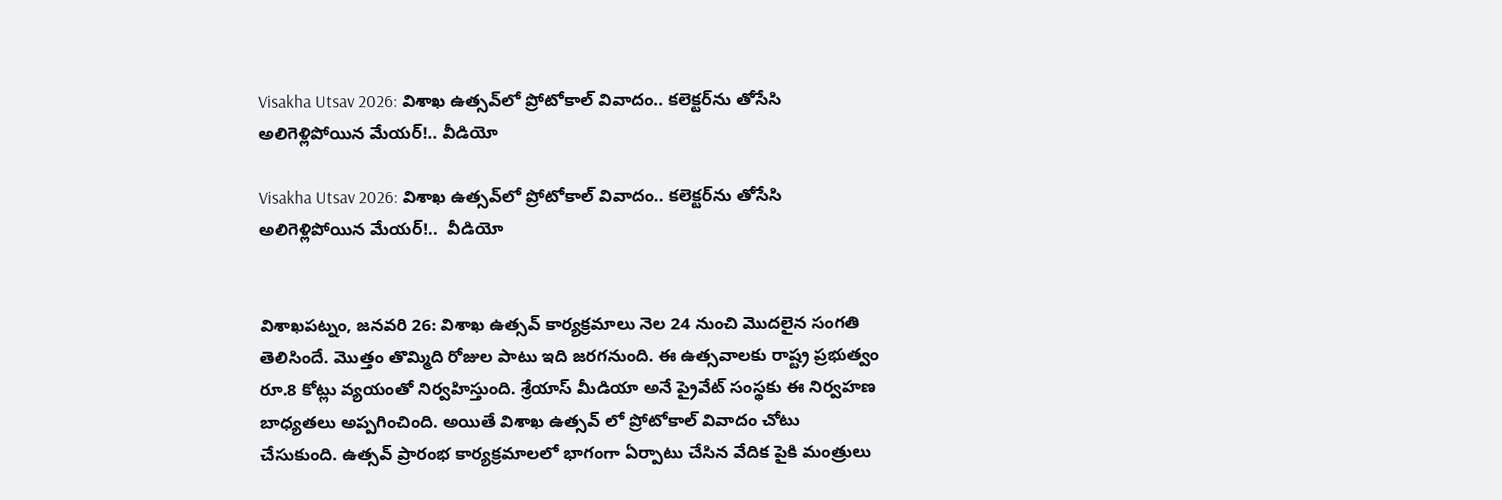Visakha Utsav 2026: విశాఖ ఉత్సవ్‌లో ప్రోటోకాల్ వివాదం.. కలెక్టర్‌ను తోసేసి అలిగెళ్లిపోయిన మేయర్‌!.. వీడియో

Visakha Utsav 2026: విశాఖ ఉత్సవ్‌లో ప్రోటోకాల్ వివాదం.. కలెక్టర్‌ను తోసేసి అలిగెళ్లిపోయిన మేయర్‌!..  వీడియో


విశాఖపట్నం, జనవరి 26: విశాఖ ఉత్సవ్‌ కార్యక్రమాలు నెల 24 నుంచి మొదలైన సంగతి తెలిసిందే. మొత్తం తొమ్మిది రోజుల పాటు ఇది జరగనుంది. ఈ ఉత్సవాలకు రాష్ట్ర ప్రభుత్వం రూ.8 కోట్లు వ్యయంతో నిర్వహిస్తుంది. శ్రేయాస్‌ మీడియా అనే ప్రైవేట్‌ సంస్థకు ఈ నిర్వహణ బాధ్యతలు అప్పగించింది. అయితే విశాఖ ఉత్సవ్ లో ప్రోటోకాల్ వివాదం చోటు చేసుకుంది. ఉత్సవ్ ప్రారంభ కార్యక్రమాలలో భాగంగా ఏర్పాటు చేసిన వేదిక పైకి మంత్రులు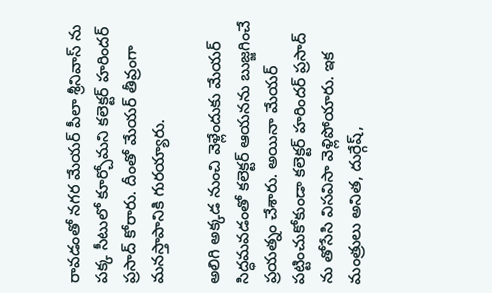రావడంతో నగర మేయర్ పీలా శ్రీనివాస్ ను పక్క సీటులో కూర్చోమని కలెక్టర్ హరిందర్ ప్రసాద్ కోరారు. దీంతో మేయర్‌ తీవ్రంగా మనస్తాపానికి గురయ్యారు.

అలిగి అక్కడ నుంచి వెళ్లేందుకు మేయర్ సిద్ధమవడంతో కలెక్టర్‌ ఆయనను బుజ్జగించే ప్రయత్నం చేశారు. అయినా మేయర్ పట్టించుకోకుండా కలెక్టర్ హరిందర్ ప్రసాద్ ను తోసేసి విసవిసా వెళ్లిపోయారు. ఇక మంత్రులు అనిత, దుర్గేష్,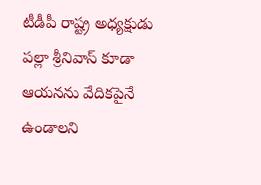టీడీపీ రాష్ట్ర అధ్యక్షుడు పల్లా శ్రీనివాస్ కూడా ఆయనను వేదికపైనే ఉండాలని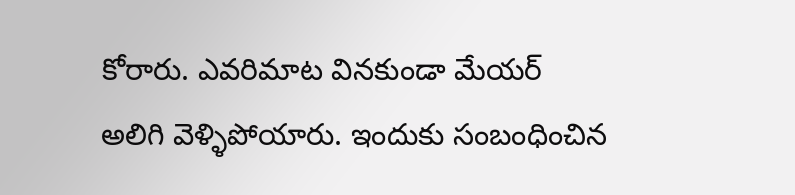కోరారు. ఎవరిమాట వినకుండా మేయర్ అలిగి వెళ్ళిపోయారు. ఇందుకు సంబంధించిన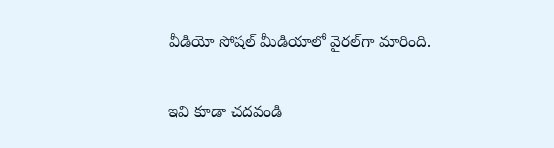వీడియో సోషల్‌ మీడియాలో వైరల్‌గా మారింది.

ఇవి కూడా చదవండి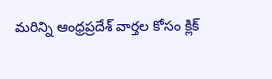మరిన్ని ఆంధ్రప్రదేశ్‌ వార్తల కోసం క్లిక్‌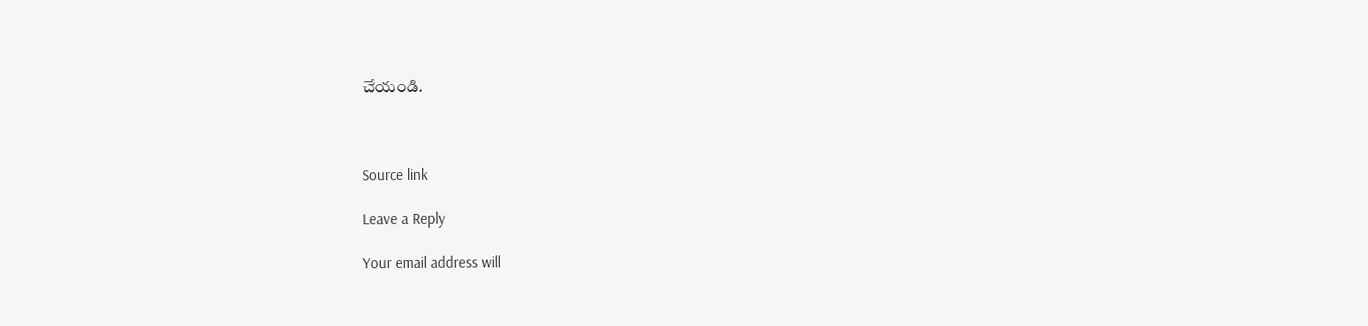చేయండి.



Source link

Leave a Reply

Your email address will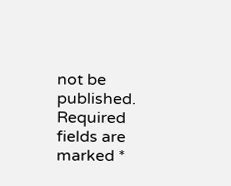not be published. Required fields are marked *